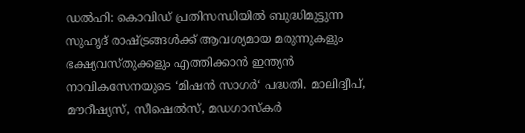ഡൽഹി: കൊവിഡ് പ്രതിസന്ധിയിൽ ബുദ്ധിമുട്ടുന്ന സുഹൃദ് രാഷ്ട്രങ്ങൾക്ക് ആവശ്യമായ മരുന്നുകളും ഭക്ഷ്യവസ്തുക്കളും എത്തിക്കാൻ ഇന്ത്യൻ നാവികസേനയുടെ ‘മിഷൻ സാഗർ‘ പദ്ധതി. മാലിദ്വീപ്, മൗറീഷ്യസ്, സീഷെൽസ്, മഡഗാസ്കർ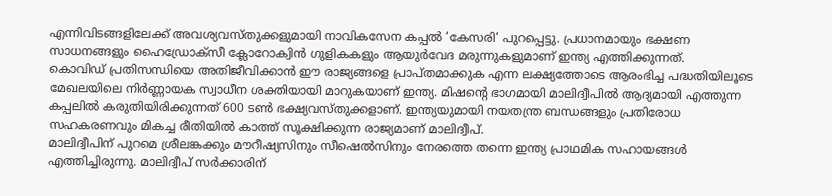എന്നിവിടങ്ങളിലേക്ക് അവശ്യവസ്തുക്കളുമായി നാവികസേന കപ്പൽ ‘കേസരി‘ പുറപ്പെട്ടു. പ്രധാനമായും ഭക്ഷണ സാധനങ്ങളും ഹൈഡ്രോക്സീ ക്ലോറോക്വിൻ ഗുളികകളും ആയുർവേദ മരുന്നുകളുമാണ് ഇന്ത്യ എത്തിക്കുന്നത്.
കൊവിഡ് പ്രതിസന്ധിയെ അതിജീവിക്കാൻ ഈ രാജ്യങ്ങളെ പ്രാപ്തമാക്കുക എന്ന ലക്ഷ്യത്തോടെ ആരംഭിച്ച പദ്ധതിയിലൂടെ മേഖലയിലെ നിർണ്ണായക സ്വാധീന ശക്തിയായി മാറുകയാണ് ഇന്ത്യ. മിഷന്റെ ഭാഗമായി മാലിദ്വീപിൽ ആദ്യമായി എത്തുന്ന കപ്പലിൽ കരുതിയിരിക്കുന്നത് 600 ടൺ ഭക്ഷ്യവസ്തുക്കളാണ്. ഇന്ത്യയുമായി നയതന്ത്ര ബന്ധങ്ങളും പ്രതിരോധ സഹകരണവും മികച്ച രീതിയിൽ കാത്ത് സൂക്ഷിക്കുന്ന രാജ്യമാണ് മാലിദ്വീപ്.
മാലിദ്വീപിന് പുറമെ ശ്രീലങ്കക്കും മൗറീഷ്യസിനും സീഷെൽസിനും നേരത്തെ തന്നെ ഇന്ത്യ പ്രാഥമിക സഹായങ്ങൾ എത്തിച്ചിരുന്നു. മാലിദ്വീപ് സർക്കാരിന്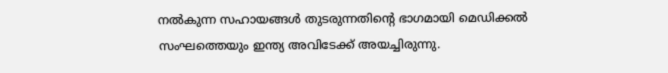നൽകുന്ന സഹായങ്ങൾ തുടരുന്നതിന്റെ ഭാഗമായി മെഡിക്കൽ സംഘത്തെയും ഇന്ത്യ അവിടേക്ക് അയച്ചിരുന്നു.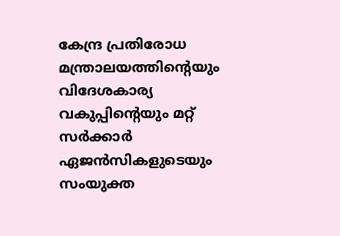കേന്ദ്ര പ്രതിരോധ മന്ത്രാലയത്തിന്റെയും വിദേശകാര്യ വകുപ്പിന്റെയും മറ്റ് സർക്കാർ ഏജൻസികളുടെയും സംയുക്ത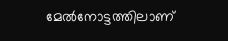മേൽനോട്ടത്തിലാണ്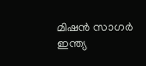മിഷൻ സാഗർ ഇന്ത്യ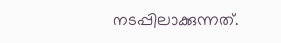നടപ്പിലാക്കുന്നത്.